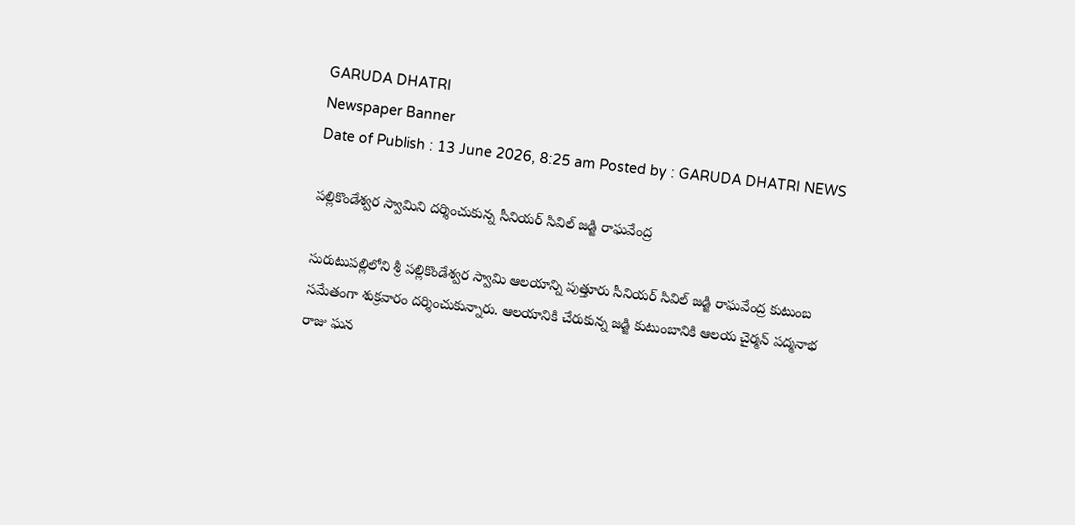GARUDA DHATRI
Newspaper Banner
Date of Publish : 13 June 2026, 8:25 am Posted by : GARUDA DHATRI NEWS

పల్లికొండేశ్వర స్వామిని దర్శించుకున్న సీనియర్ సివిల్ జడ్జి రాఘవేంద్ర

సురుటుపల్లిలోని శ్రీ పల్లికొండేశ్వర స్వామి ఆలయాన్ని పుత్తూరు సీనియర్ సివిల్ జడ్జి రాఘవేంద్ర కుటుంబ సమేతంగా శుక్రవారం దర్శించుకున్నారు. ఆలయానికి చేరుకున్న జడ్జి కుటుంబానికి ఆలయ చైర్మన్ పద్మనాభ రాజు ఘన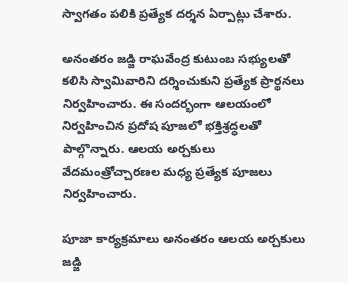స్వాగతం పలికి ప్రత్యేక దర్శన ఏర్పాట్లు చేశారు.

అనంతరం జడ్జి రాఘవేంద్ర కుటుంబ సభ్యులతో కలిసి స్వామివారిని దర్శించుకుని ప్రత్యేక ప్రార్థనలు నిర్వహించారు. ఈ సందర్భంగా ఆలయంలో నిర్వహించిన ప్రదోష పూజలో భక్తిశ్రద్ధలతో పాల్గొన్నారు. ఆలయ అర్చకులు వేదమంత్రోచ్చారణల మధ్య ప్రత్యేక పూజలు నిర్వహించారు.

పూజా కార్యక్రమాలు అనంతరం ఆలయ అర్చకులు జడ్జి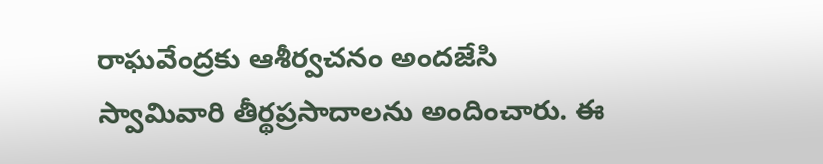రాఘవేంద్రకు ఆశీర్వచనం అందజేసి స్వామివారి తీర్థప్రసాదాలను అందించారు. ఈ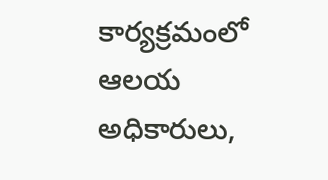కార్యక్రమంలో ఆలయ అధికారులు,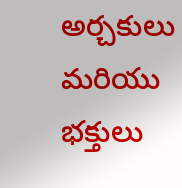అర్చకులు మరియు భక్తులు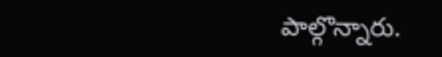పాల్గొన్నారు.